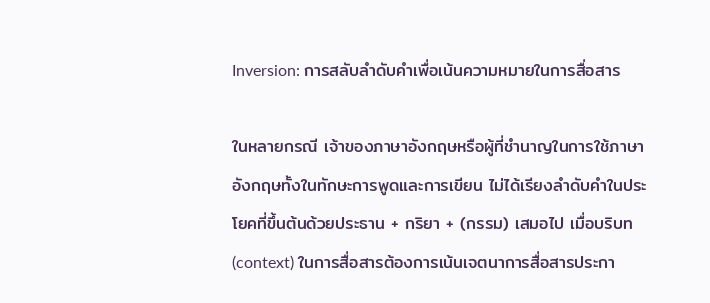Inversion: การสลับลำดับคำเพื่อเน้นความหมายในการสื่อสาร

ในหลายกรณี เจ้าของภาษาอังกฤษหรือผู้ที่ชำนาญในการใช้ภาษาอังกฤษทั้งในทักษะการพูดและการเขียน ไม่ได้เรียงลำดับคำในประโยคที่ขึ้นต้นด้วยประธาน + กริยา + (กรรม) เสมอไป เมื่อบริบท (context) ในการสื่อสารต้องการเน้นเจตนาการสื่อสารประกา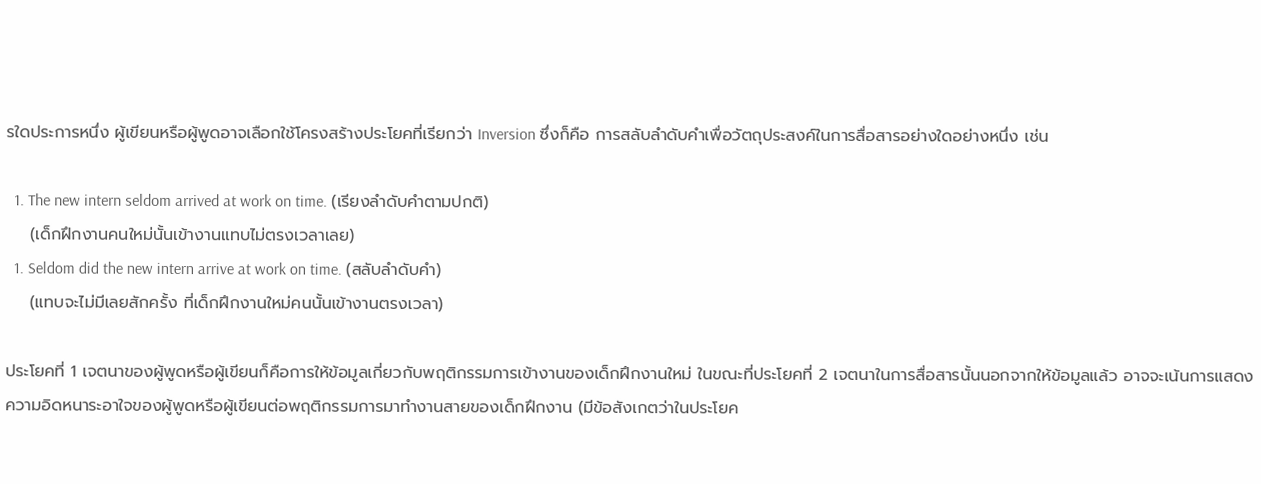รใดประการหนึ่ง ผู้เขียนหรือผู้พูดอาจเลือกใช้โครงสร้างประโยคที่เรียกว่า Inversion ซึ่งก็คือ การสลับลำดับคำเพื่อวัตถุประสงค์ในการสื่อสารอย่างใดอย่างหนึ่ง เช่น

  1. The new intern seldom arrived at work on time. (เรียงลำดับคำตามปกติ)
    (เด็กฝึกงานคนใหม่นั้นเข้างานแทบไม่ตรงเวลาเลย)
  1. Seldom did the new intern arrive at work on time. (สลับลำดับคำ)
    (แทบจะไม่มีเลยสักครั้ง ที่เด็กฝึกงานใหม่คนนั้นเข้างานตรงเวลา)

ประโยคที่ 1 เจตนาของผู้พูดหรือผู้เขียนก็คือการให้ข้อมูลเกี่ยวกับพฤติกรรมการเข้างานของเด็กฝึกงานใหม่ ในขณะที่ประโยคที่ 2 เจตนาในการสื่อสารนั้นนอกจากให้ข้อมูลแล้ว อาจจะเน้นการแสดงความอิดหนาระอาใจของผู้พูดหรือผู้เขียนต่อพฤติกรรมการมาทำงานสายของเด็กฝึกงาน (มีข้อสังเกตว่าในประโยค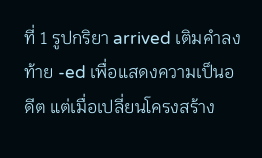ที่ 1 รูปกริยา arrived เติมคำลงท้าย -ed เพื่อแสดงความเป็นอดีต แต่เมื่อเปลี่ยนโครงสร้าง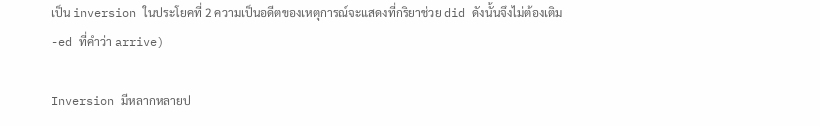เป็น inversion ในประโยคที่ 2 ความเป็นอดีตของเหตุการณ์จะแสดงที่กริยาช่วย did ดังนั้นจึงไม่ต้องเติม -ed ที่คำว่า arrive)

Inversion มีหลากหลายป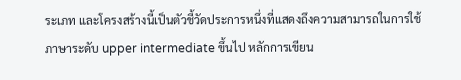ระเภท และโครงสร้างนี้เป็นตัวชี้วัดประการหนึ่งที่แสดงถึงความสามารถในการใช้ภาษาระดับ upper intermediate ขึ้นไป หลักการเขียน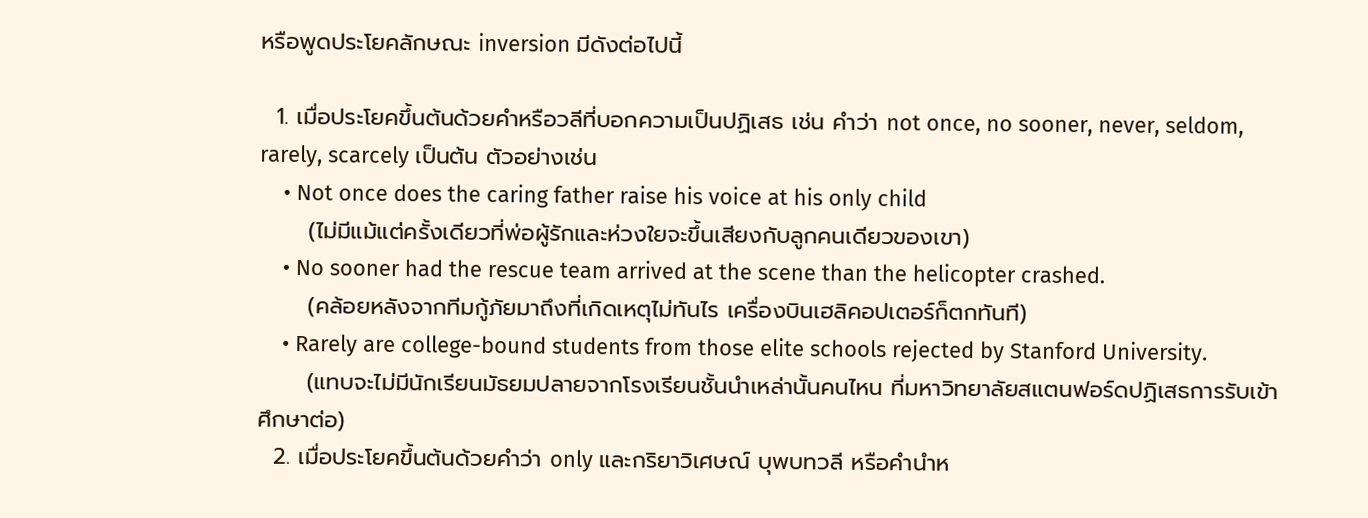หรือพูดประโยคลักษณะ inversion มีดังต่อไปนี้

  1. เมื่อประโยคขึ้นต้นด้วยคำหรือวลีที่บอกความเป็นปฏิเสธ เช่น คำว่า not once, no sooner, never, seldom, rarely, scarcely เป็นต้น ตัวอย่างเช่น
    • Not once does the caring father raise his voice at his only child
      (ไม่มีแม้แต่ครั้งเดียวที่พ่อผู้รักและห่วงใยจะขึ้นเสียงกับลูกคนเดียวของเขา)
    • No sooner had the rescue team arrived at the scene than the helicopter crashed.
      (คล้อยหลังจากทีมกู้ภัยมาถึงที่เกิดเหตุไม่ทันไร เครื่องบินเฮลิคอปเตอร์ก็ตกทันที)
    • Rarely are college-bound students from those elite schools rejected by Stanford University.
      (แทบจะไม่มีนักเรียนมัธยมปลายจากโรงเรียนชั้นนำเหล่านั้นคนไหน ที่มหาวิทยาลัยสแตนฟอร์ดปฏิเสธการรับเข้าศึกษาต่อ)
  2. เมื่อประโยคขึ้นต้นด้วยคำว่า only และกริยาวิเศษณ์ บุพบทวลี หรือคำนำห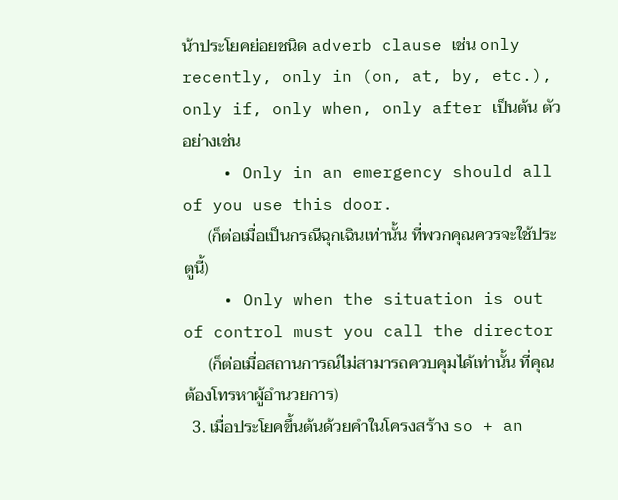น้าประโยคย่อยชนิด adverb clause เช่น only recently, only in (on, at, by, etc.), only if, only when, only after เป็นต้น ตัวอย่างเช่น
    • Only in an emergency should all of you use this door.
      (ก็ต่อเมื่อเป็นกรณีฉุกเฉินเท่านั้น ที่พวกคุณควรจะใช้ประตูนี้)
    • Only when the situation is out of control must you call the director
      (ก็ต่อเมื่อสถานการณ์ไม่สามารถควบคุมได้เท่านั้น ที่คุณต้องโทรหาผู้อำนวยการ)
  3. เมื่อประโยคขึ้นต้นด้วยคำในโครงสร้าง so + an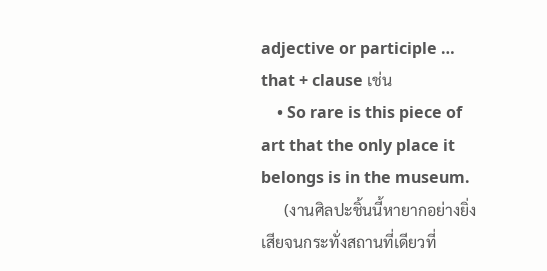adjective or participle … that + clause เช่น
    • So rare is this piece of art that the only place it belongs is in the museum.
      (งานศิลปะชิ้นนี้หายากอย่างยิ่งเสียจนกระทั่งสถานที่เดียวที่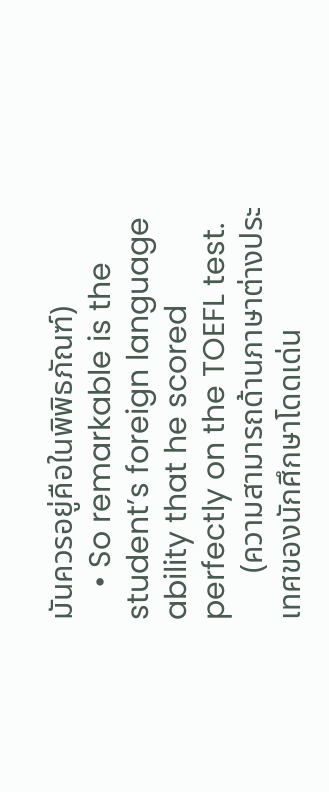มันควรอยู่คือในพิพิธภัณฑ์)
    • So remarkable is the student’s foreign language ability that he scored perfectly on the TOEFL test.
      (ความสามารถด้านภาษาต่างประเทศของนักศึกษาโดดเด่น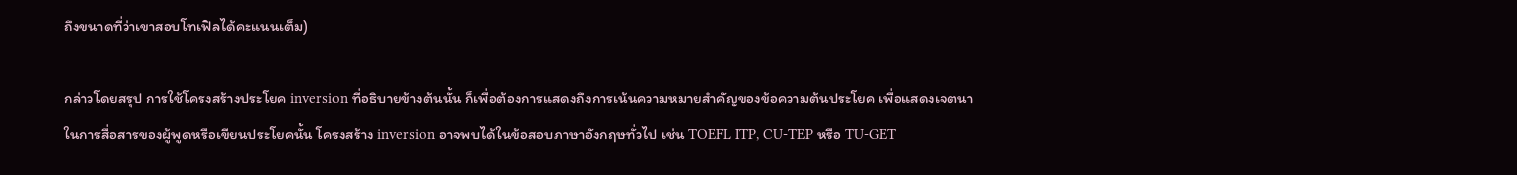ถึงขนาดที่ว่าเขาสอบโทเฟิลได้คะแนนเต็ม)

กล่าวโดยสรุป การใช้โครงสร้างประโยค inversion ที่อธิบายข้างต้นนั้น ก็เพื่อต้องการแสดงถึงการเน้นความหมายสำคัญของข้อความต้นประโยค เพื่อแสดงเจตนาในการสื่อสารของผู้พูดหรือเขียนประโยคนั้น โครงสร้าง inversion อาจพบได้ในข้อสอบภาษาอังกฤษทั่วไป เช่น TOEFL ITP, CU-TEP หรือ TU-GET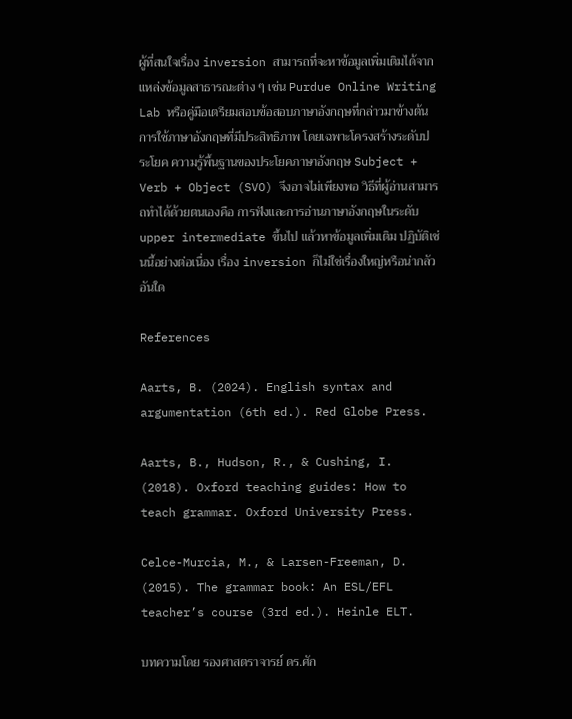ผู้ที่สนใจเรื่อง inversion สามารถที่จะหาข้อมูลเพิ่มเติมได้จากแหล่งข้อมูลสาธารณะต่าง ๆ เช่น Purdue Online Writing Lab หรือคู่มือเตรียมสอบข้อสอบภาษาอังกฤษที่กล่าวมาข้างต้น การใช้ภาษาอังกฤษที่มีประสิทธิภาพ โดยเฉพาะโครงสร้างระดับประโยค ความรู้พื้นฐานของประโยคภาษาอังกฤษ Subject + Verb + Object (SVO) จึงอาจไม่เพียงพอ วิธีที่ผู้อ่านสามารถทำได้ด้วยตนเองคือ การฟังและการอ่านภาษาอังกฤษในระดับ upper intermediate ขึ้นไป แล้วหาข้อมูลเพิ่มเติม ปฏิบัติเช่นนี้อย่างต่อเนื่อง เรื่อง inversion ก็ไม่ใช่เรื่องใหญ่หรือน่ากลัวอันใด

References

Aarts, B. (2024). English syntax and argumentation (6th ed.). Red Globe Press.

Aarts, B., Hudson, R., & Cushing, I. (2018). Oxford teaching guides: How to teach grammar. Oxford University Press.

Celce-Murcia, M., & Larsen-Freeman, D. (2015). The grammar book: An ESL/EFL teacher’s course (3rd ed.). Heinle ELT.

บทความโดย รองศาสตราจารย์ ดร.ศัก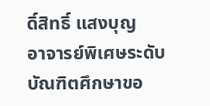ดิ์สิทธิ์ แสงบุญ
อาจารย์พิเศษระดับบัณฑิตศึกษาขอ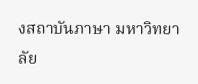งสถาบันภาษา มหาวิทยาลัย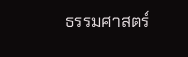ธรรมศาสตร์